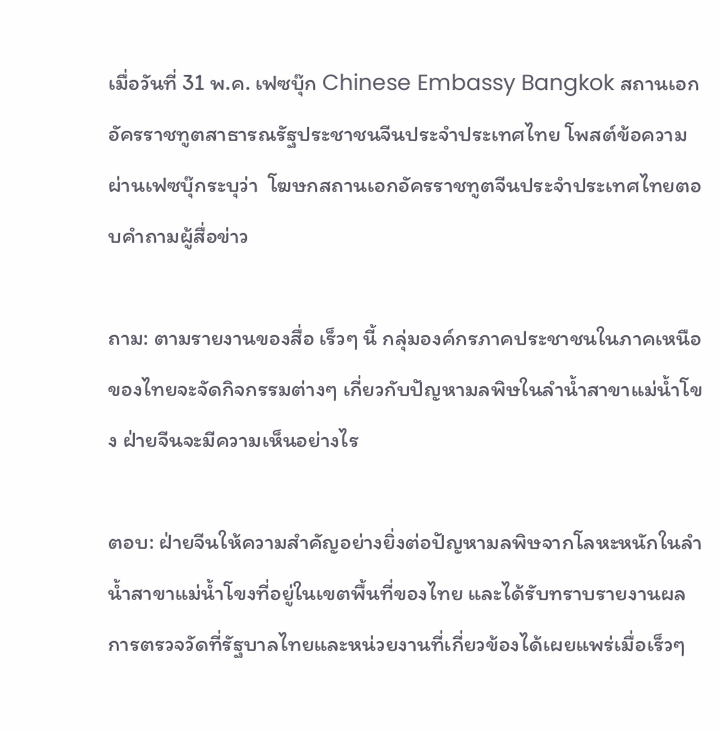เมื่อวันที่ 31 พ.ค. เฟซบุ๊ก Chinese Embassy Bangkok สถานเอกอัครราชทูตสาธารณรัฐประชาชนจีนประจำประเทศไทย โพสต์ข้อความผ่านเฟซบุ๊กระบุว่า  โฆษกสถานเอกอัครราชทูตจีนประจำประเทศไทยตอบคำถามผู้สื่อข่าว

ถาม: ตามรายงานของสื่อ เร็วๆ นี้ กลุ่มองค์กรภาคประชาชนในภาคเหนือของไทยจะจัดกิจกรรมต่างๆ เกี่ยวกับปัญหามลพิษในลำน้ำสาขาแม่น้ำโขง ฝ่ายจีนจะมีความเห็นอย่างไร

ตอบ: ฝ่ายจีนให้ความสำคัญอย่างยิ่งต่อปัญหามลพิษจากโลหะหนักในลำน้ำสาขาแม่น้ำโขงที่อยู่ในเขตพื้นที่ของไทย และได้รับทราบรายงานผลการตรวจวัดที่รัฐบาลไทยและหน่วยงานที่เกี่ยวข้องได้เผยแพร่เมื่อเร็วๆ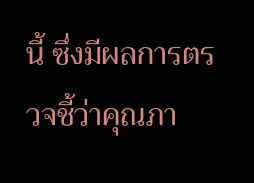นี้ ซึ่งมีผลการตรวจชี้ว่าคุณภา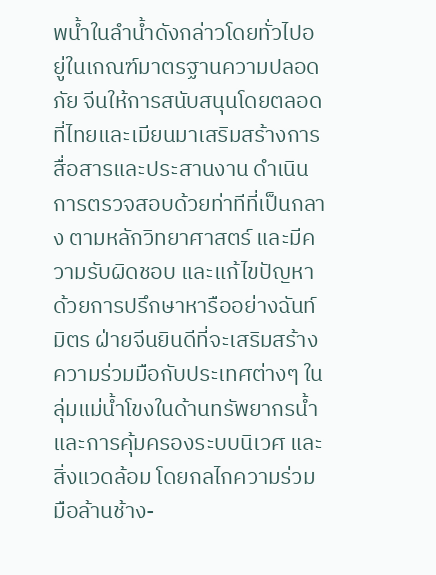พน้ำในลำน้ำดังกล่าวโดยทั่วไปอยู่ในเกณฑ์มาตรฐานความปลอดภัย จีนให้การสนับสนุนโดยตลอดที่ไทยและเมียนมาเสริมสร้างการสื่อสารและประสานงาน ดำเนินการตรวจสอบด้วยท่าทีที่เป็นกลาง ตามหลักวิทยาศาสตร์ และมีความรับผิดชอบ และแก้ไขปัญหาด้วยการปรึกษาหารืออย่างฉันท์มิตร ฝ่ายจีนยินดีที่จะเสริมสร้างความร่วมมือกับประเทศต่างๆ ในลุ่มแม่น้ำโขงในด้านทรัพยากรน้ำและการคุ้มครองระบบนิเวศ และสิ่งแวดล้อม โดยกลไกความร่วมมือล้านช้าง-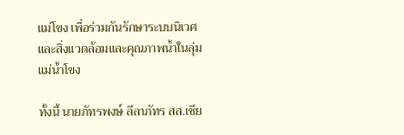แม่โขง เพื่อร่วมกันรักษาระบบนิเวศและสิ่งแวดล้อมและคุณภาพน้ำในลุ่มแม่น้ำโขง

ทั้งนี้ นายภัทรพงษ์ ลีลาภัทร สส.เชีย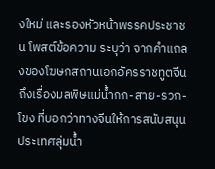งใหม่ และรองหัวหน้าพรรคประชาชน โพสต์ข้อความ ระบุว่า จากคำแถลงของโฆษกสถานเอกอัครราชทูตจีนถึงเรื่องมลพิษแม่น้ำกก-สาย-รวก-โขง ที่บอกว่าทางจีนให้การสนับสนุนประเทศลุ่มน้ำ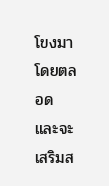โขงมาโดยตลอด และจะเสริมส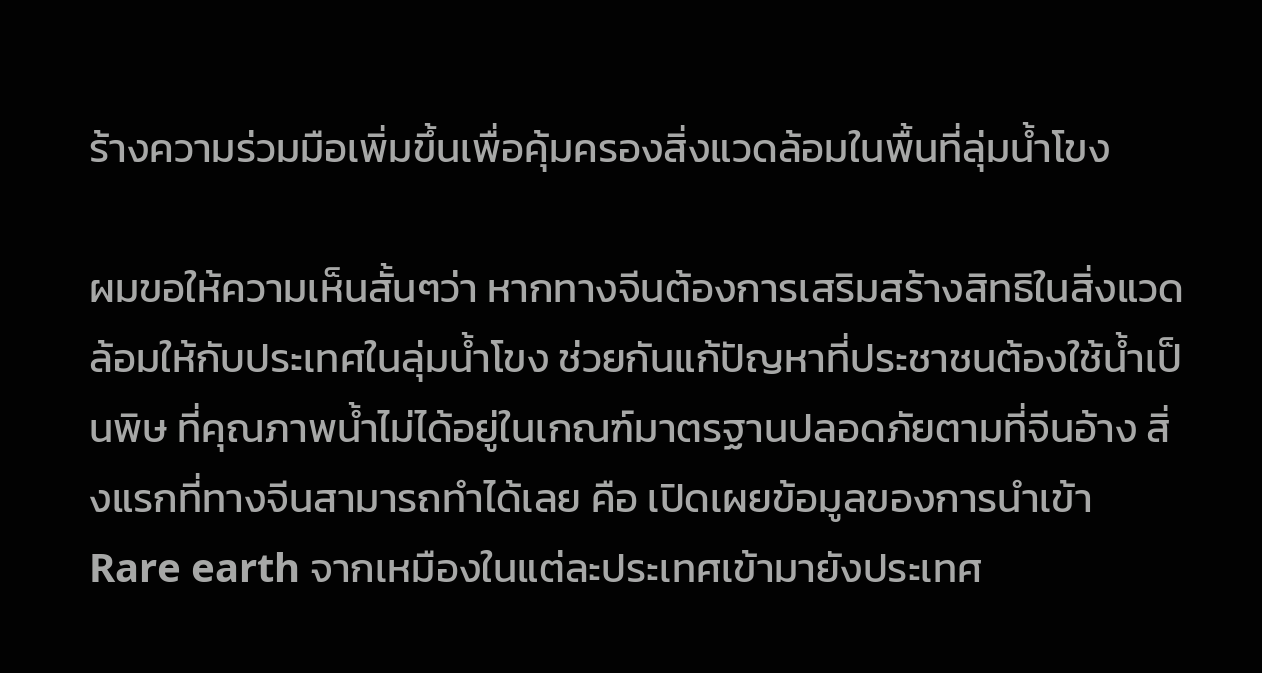ร้างความร่วมมือเพิ่มขึ้นเพื่อคุ้มครองสิ่งแวดล้อมในพื้นที่ลุ่มน้ำโขง

ผมขอให้ความเห็นสั้นๆว่า หากทางจีนต้องการเสริมสร้างสิทธิในสิ่งแวดล้อมให้กับประเทศในลุ่มน้ำโขง ช่วยกันแก้ปัญหาที่ประชาชนต้องใช้น้ำเป็นพิษ ที่คุณภาพน้ำไม่ได้อยู่ในเกณฑ์มาตรฐานปลอดภัยตามที่จีนอ้าง สิ่งแรกที่ทางจีนสามารถทำได้เลย คือ เปิดเผยข้อมูลของการนำเข้า Rare earth จากเหมืองในแต่ละประเทศเข้ามายังประเทศ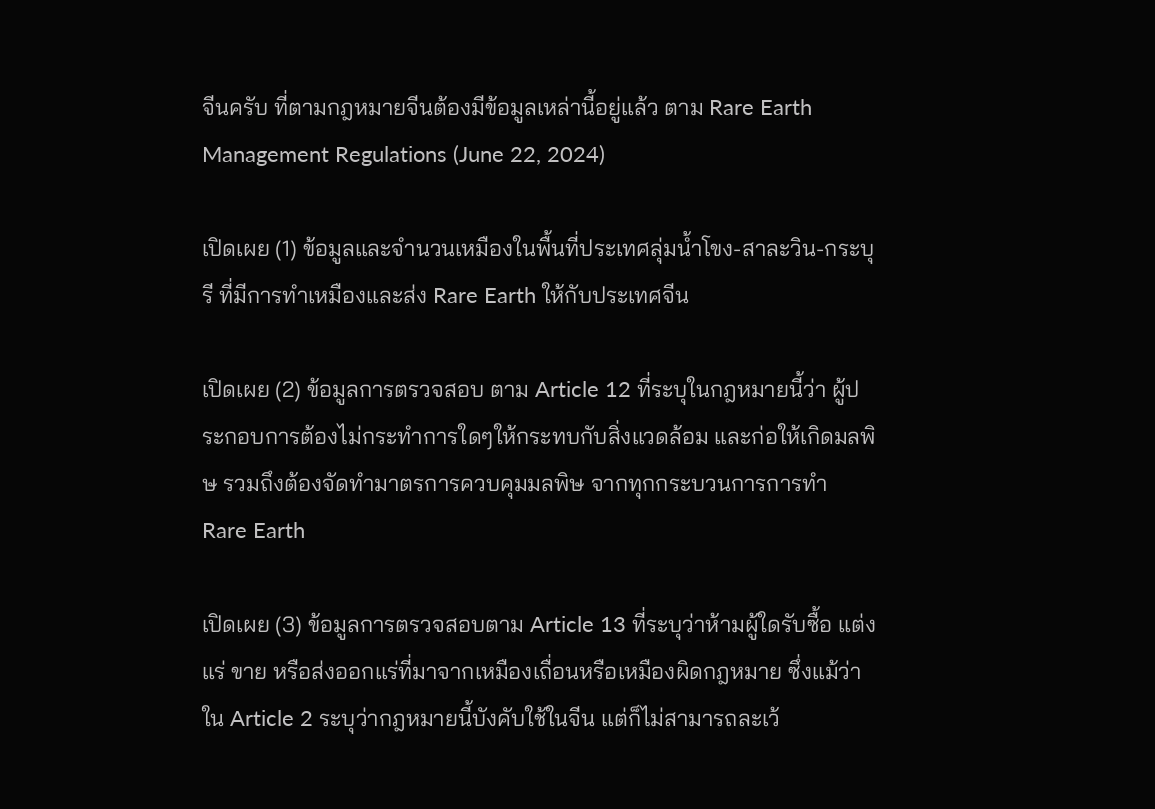จีนครับ ที่ตามกฎหมายจีนต้องมีข้อมูลเหล่านี้อยู่แล้ว ตาม Rare Earth Management Regulations (June 22, 2024)

เปิดเผย (1) ข้อมูลและจำนวนเหมืองในพื้นที่ประเทศลุ่มน้ำโขง-สาละวิน-กระบุรี ที่มีการทำเหมืองและส่ง Rare Earth ให้กับประเทศจีน

เปิดเผย (2) ข้อมูลการตรวจสอบ ตาม Article 12 ที่ระบุในกฎหมายนี้ว่า ผู้ประกอบการต้องไม่กระทำการใดๆให้กระทบกับสิ่งแวดล้อม และก่อให้เกิดมลพิษ รวมถึงต้องจัดทำมาตรการควบคุมมลพิษ จากทุกกระบวนการการทำ Rare Earth

เปิดเผย (3) ข้อมูลการตรวจสอบตาม Article 13 ที่ระบุว่าห้ามผู้ใดรับซื้อ แต่งแร่ ขาย หรือส่งออกแร่ที่มาจากเหมืองเถื่อนหรือเหมืองผิดกฎหมาย ซึ่งแม้ว่าใน Article 2 ระบุว่ากฎหมายนี้บังคับใช้ในจีน แต่ก็ไม่สามารถละเว้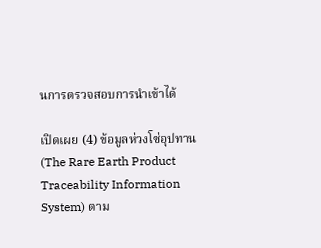นการตรวจสอบการนำเข้าได้

เปิดเผย (4) ข้อมูลห่วงโซ่อุปทาน (The Rare Earth Product Traceability Information System) ตาม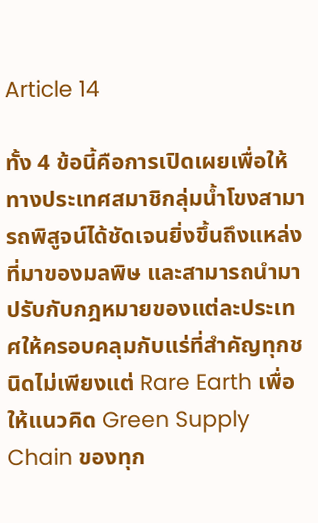Article 14

ทั้ง 4 ข้อนี้คือการเปิดเผยเพื่อให้ทางประเทศสมาชิกลุ่มน้ำโขงสามารถพิสูจน์ได้ชัดเจนยิ่งขึ้นถึงแหล่งที่มาของมลพิษ และสามารถนำมาปรับกับกฎหมายของแต่ละประเทศให้ครอบคลุมกับแร่ที่สำคัญทุกชนิดไม่เพียงแต่ Rare Earth เพื่อให้แนวคิด Green Supply Chain ของทุก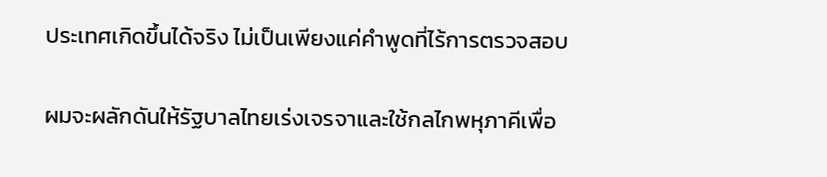ประเทศเกิดขึ้นได้จริง ไม่เป็นเพียงแค่คำพูดที่ไร้การตรวจสอบ

ผมจะผลักดันให้รัฐบาลไทยเร่งเจรจาและใช้กลไกพหุภาคีเพื่อ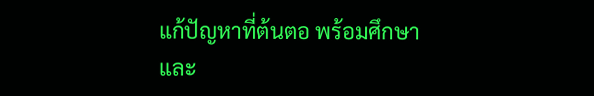แก้ปัญหาที่ต้นตอ พร้อมศึกษาและ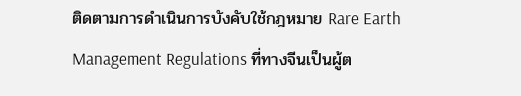ติดตามการดำเนินการบังคับใช้กฎหมาย Rare Earth Management Regulations ที่ทางจีนเป็นผู้ต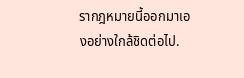รากฎหมายนี้ออกมาเองอย่างใกล้ชิดต่อไป.